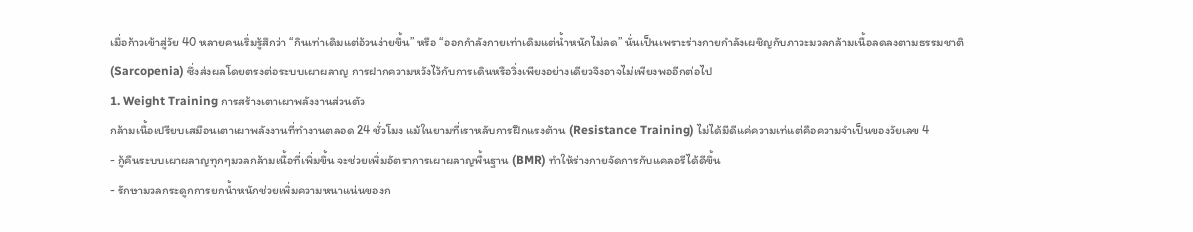เมื่อก้าวเข้าสู่วัย 40 หลายคนเริ่มรู้สึกว่า “กินเท่าเดิมแต่อ้วนง่ายขึ้น” หรือ “ออกกำลังกายเท่าเดิมแต่น้ำหนักไม่ลด” นั่นเป็นเพราะร่างกายกำลังเผชิญกับภาวะมวลกล้ามเนื้อลดลงตามธรรมชาติ (Sarcopenia) ซึ่งส่งผลโดยตรงต่อระบบเผาผลาญ การฝากความหวังไว้กับการเดินหรือวิ่งเพียงอย่างเดียวจึงอาจไม่เพียงพออีกต่อไป
1. Weight Training การสร้างเตาเผาพลังงานส่วนตัว
กล้ามเนื้อเปรียบเสมือนเตาเผาพลังงานที่ทำงานตลอด 24 ชั่วโมง แม้ในยามที่เราหลับการฝึกแรงต้าน (Resistance Training) ไม่ได้มีดีแค่ความเท่แต่คือความจำเป็นของวัยเลข 4
- กู้คืนระบบเผาผลาญทุกๆมวลกล้ามเนื้อที่เพิ่มขึ้น จะช่วยเพิ่มอัตราการเผาผลาญพื้นฐาน (BMR) ทำให้ร่างกายจัดการกับแคลอรีได้ดีขึ้น
- รักษามวลกระดูกการยกน้ำหนักช่วยเพิ่มความหนาแน่นของก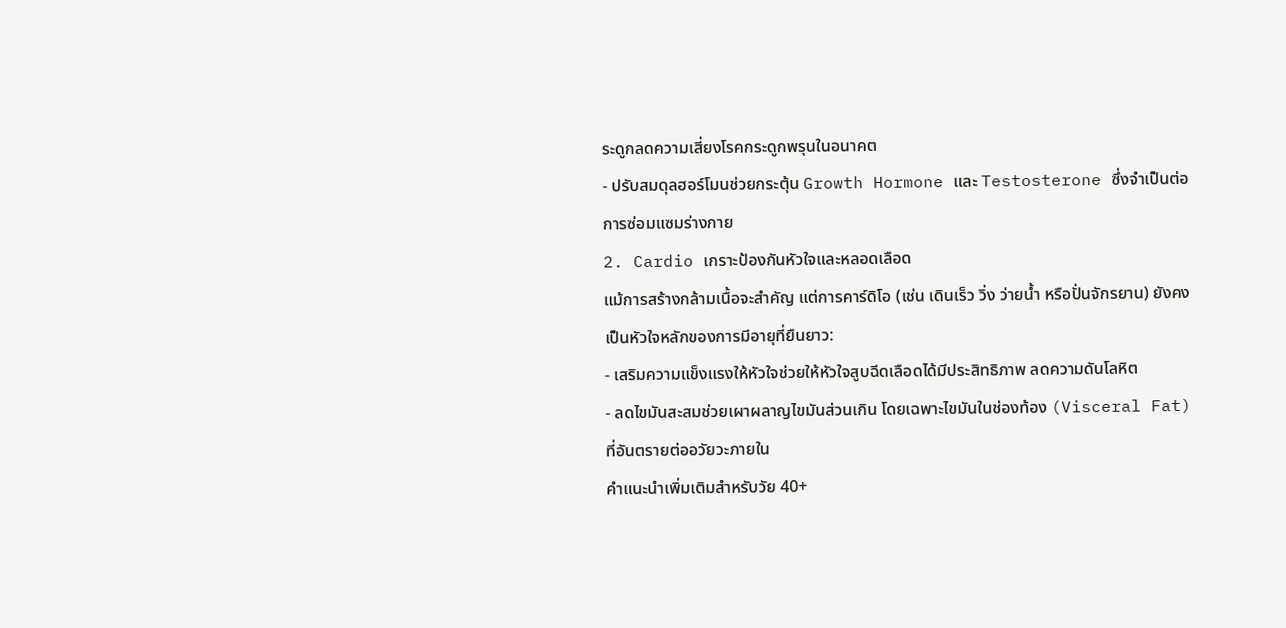ระดูกลดความเสี่ยงโรคกระดูกพรุนในอนาคต
- ปรับสมดุลฮอร์โมนช่วยกระตุ้น Growth Hormone และ Testosterone ซึ่งจำเป็นต่อการซ่อมแซมร่างกาย
2. Cardio เกราะป้องกันหัวใจและหลอดเลือด
แม้การสร้างกล้ามเนื้อจะสำคัญ แต่การคาร์ดิโอ (เช่น เดินเร็ว วิ่ง ว่ายน้ำ หรือปั่นจักรยาน) ยังคงเป็นหัวใจหลักของการมีอายุที่ยืนยาว:
- เสริมความแข็งแรงให้หัวใจช่วยให้หัวใจสูบฉีดเลือดได้มีประสิทธิภาพ ลดความดันโลหิต
- ลดไขมันสะสมช่วยเผาผลาญไขมันส่วนเกิน โดยเฉพาะไขมันในช่องท้อง (Visceral Fat) ที่อันตรายต่ออวัยวะภายใน
คำแนะนำเพิ่มเติมสำหรับวัย 40+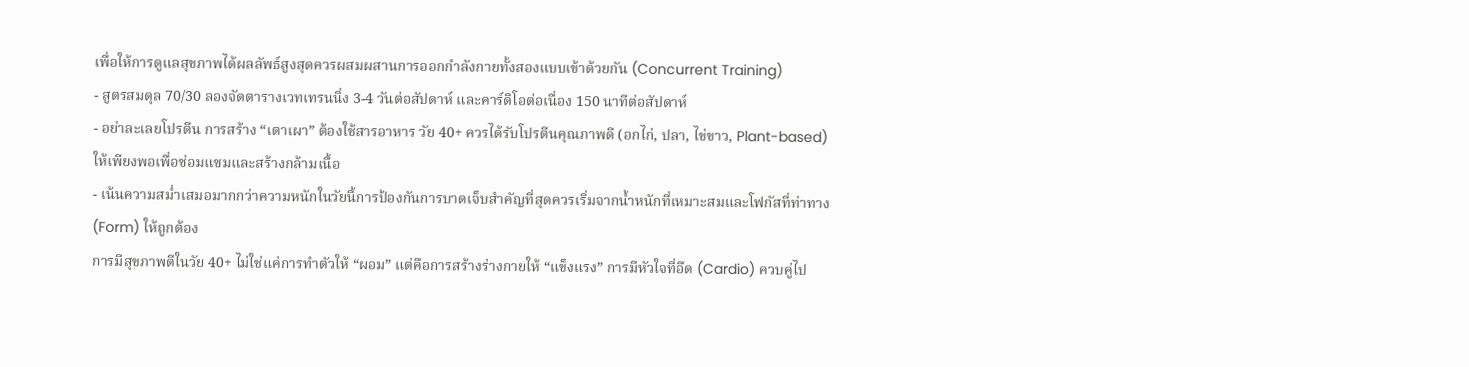เพื่อให้การดูแลสุขภาพได้ผลลัพธ์สูงสุดควรผสมผสานการออกกำลังกายทั้งสองแบบเข้าด้วยกัน (Concurrent Training)
- สูตรสมดุล 70/30 ลองจัดตารางเวทเทรนนิ่ง 3-4 วันต่อสัปดาห์ และคาร์ดิโอต่อเนื่อง 150 นาทีต่อสัปดาห์
- อย่าละเลยโปรตีน การสร้าง “เตาเผา” ต้องใช้สารอาหาร วัย 40+ ควรได้รับโปรตีนคุณภาพดี (อกไก่, ปลา, ไข่ขาว, Plant-based) ให้เพียงพอเพื่อซ่อมแซมและสร้างกล้ามเนื้อ
- เน้นความสม่ำเสมอมากกว่าความหนักในวัยนี้การป้องกันการบาดเจ็บสำคัญที่สุดควรเริ่มจากน้ำหนักที่เหมาะสมและโฟกัสที่ท่าทาง (Form) ให้ถูกต้อง
การมีสุขภาพดีในวัย 40+ ไม่ใช่แค่การทำตัวให้ “ผอม” แต่คือการสร้างร่างกายให้ “แข็งแรง” การมีหัวใจที่อึด (Cardio) ควบคู่ไป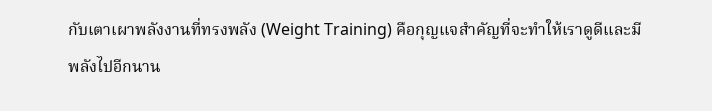กับเตาเผาพลังงานที่ทรงพลัง (Weight Training) คือกุญแจสำคัญที่จะทำให้เราดูดีและมีพลังไปอีกนาน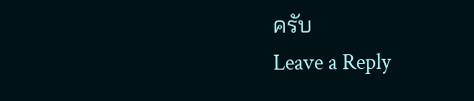ครับ
Leave a Reply